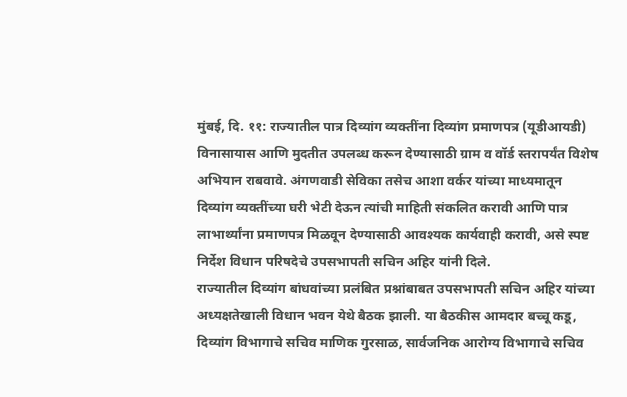मुंबई, दि. ११: राज्यातील पात्र दिव्यांग व्यक्तींना दिव्यांग प्रमाणपत्र (यूडीआयडी) विनासायास आणि मुदतीत उपलब्ध करून देण्यासाठी ग्राम व वॉर्ड स्तरापर्यंत विशेष अभियान राबवावे. अंगणवाडी सेविका तसेच आशा वर्कर यांच्या माध्यमातून दिव्यांग व्यक्तींच्या घरी भेटी देऊन त्यांची माहिती संकलित करावी आणि पात्र लाभार्थ्यांना प्रमाणपत्र मिळवून देण्यासाठी आवश्यक कार्यवाही करावी, असे स्पष्ट निर्देश विधान परिषदेचे उपसभापती सचिन अहिर यांनी दिले.
राज्यातील दिव्यांग बांधवांच्या प्रलंबित प्रश्नांबाबत उपसभापती सचिन अहिर यांच्या अध्यक्षतेखाली विधान भवन येथे बैठक झाली. या बैठकीस आमदार बच्चू कडू, दिव्यांग विभागाचे सचिव माणिक गुरसाळ, सार्वजनिक आरोग्य विभागाचे सचिव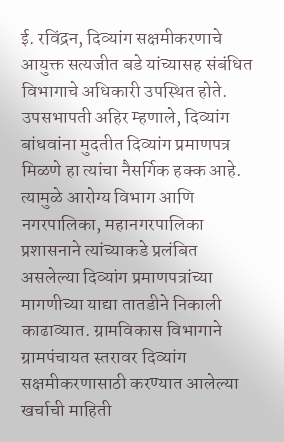ई. रविंद्रन, दिव्यांग सक्षमीकरणाचे आयुक्त सत्यजीत बडे यांच्यासह संबंधित विभागाचे अधिकारी उपस्थित होते.
उपसभापती अहिर म्हणाले, दिव्यांग बांधवांना मुदतीत दिव्यांग प्रमाणपत्र मिळणे हा त्यांचा नैसर्गिक हक्क आहे. त्यामुळे आरोग्य विभाग आणि नगरपालिका, महानगरपालिका प्रशासनाने त्यांच्याकडे प्रलंबित असलेल्या दिव्यांग प्रमाणपत्रांच्या मागणीच्या याद्या तातडीने निकाली काढाव्यात. ग्रामविकास विभागाने ग्रामपंचायत स्तरावर दिव्यांग सक्षमीकरणासाठी करण्यात आलेल्या खर्चाची माहिती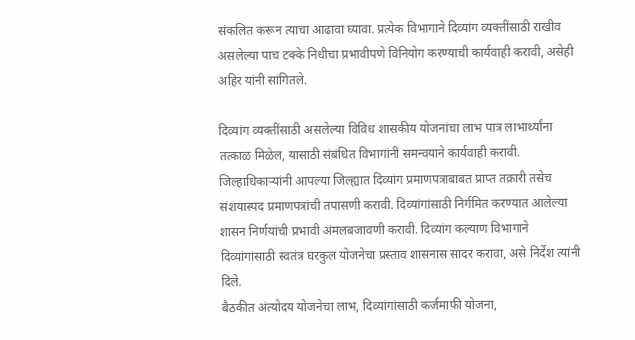संकलित करून त्याचा आढावा घ्यावा. प्रत्येक विभागाने दिव्यांग व्यक्तींसाठी राखीव असलेल्या पाच टक्के निधीचा प्रभावीपणे विनियोग करण्याची कार्यवाही करावी, असेही अहिर यांनी सांगितले.

दिव्यांग व्यक्तींसाठी असलेल्या विविध शासकीय योजनांचा लाभ पात्र लाभार्थ्यांना तत्काळ मिळेल, यासाठी संबंधित विभागांनी समन्वयाने कार्यवाही करावी. जिल्हाधिकाऱ्यांनी आपल्या जिल्ह्यात दिव्यांग प्रमाणपत्राबाबत प्राप्त तक्रारी तसेच संशयास्पद प्रमाणपत्रांची तपासणी करावी. दिव्यांगांसाठी निर्गमित करण्यात आलेल्या शासन निर्णयांची प्रभावी अंमलबजावणी करावी. दिव्यांग कल्याण विभागाने दिव्यांगांसाठी स्वतंत्र घरकुल योजनेचा प्रस्ताव शासनास सादर करावा, असे निर्देश त्यांनी दिले.
बैठकीत अंत्योदय योजनेचा लाभ, दिव्यांगांसाठी कर्जमाफी योजना,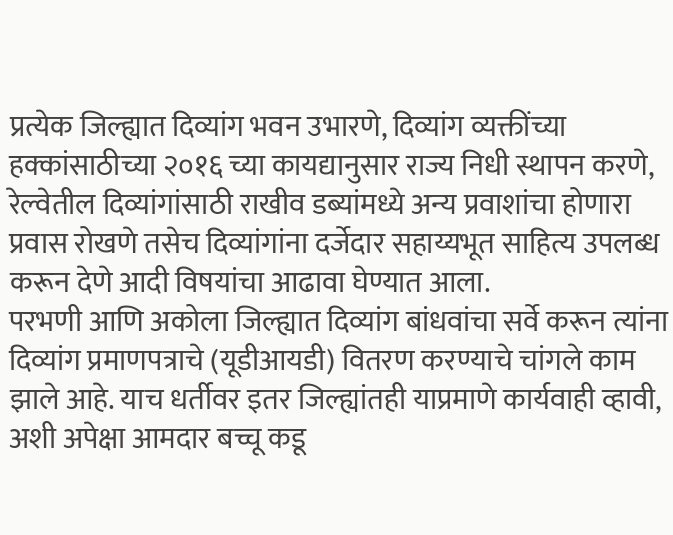प्रत्येक जिल्ह्यात दिव्यांग भवन उभारणे, दिव्यांग व्यक्तींच्या हक्कांसाठीच्या २०१६ च्या कायद्यानुसार राज्य निधी स्थापन करणे, रेल्वेतील दिव्यांगांसाठी राखीव डब्यांमध्ये अन्य प्रवाशांचा होणारा प्रवास रोखणे तसेच दिव्यांगांना दर्जेदार सहाय्यभूत साहित्य उपलब्ध करून देणे आदी विषयांचा आढावा घेण्यात आला.
परभणी आणि अकोला जिल्ह्यात दिव्यांग बांधवांचा सर्वे करून त्यांना दिव्यांग प्रमाणपत्राचे (यूडीआयडी) वितरण करण्याचे चांगले काम झाले आहे. याच धर्तीवर इतर जिल्ह्यांतही याप्रमाणे कार्यवाही व्हावी, अशी अपेक्षा आमदार बच्चू कडू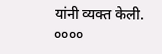यांनी व्यक्त केली.
००००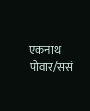एकनाथ पोवार/ससं